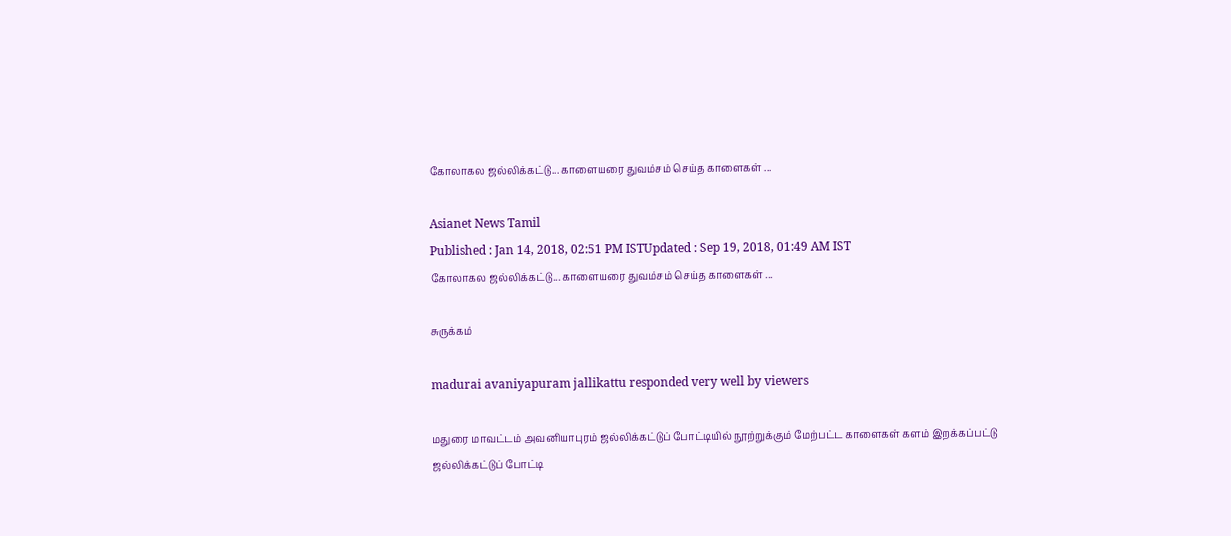கோலாகல ஜல்லிக்கட்டு... காளையரை துவம்சம் செய்த காளைகள் ...

Asianet News Tamil
Published : Jan 14, 2018, 02:51 PM ISTUpdated : Sep 19, 2018, 01:49 AM IST
கோலாகல ஜல்லிக்கட்டு... காளையரை துவம்சம் செய்த காளைகள் ...

சுருக்கம்

madurai avaniyapuram jallikattu responded very well by viewers

மதுரை மாவட்டம் அவனியாபுரம் ஜல்லிக்கட்டுப் போட்டியில் நூற்றுக்கும் மேற்பட்ட காளைகள் களம் இறக்கப்பட்டு ஜல்லிக்கட்டுப் போட்டி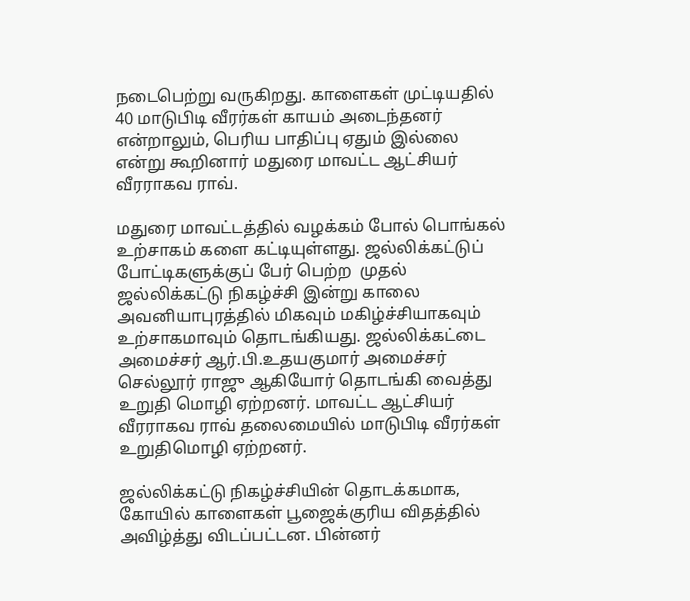நடைபெற்று வருகிறது. காளைகள் முட்டியதில் 40 மாடுபிடி வீரர்கள் காயம் அடைந்தனர் என்றாலும், பெரிய பாதிப்பு ஏதும் இல்லை என்று கூறினார் மதுரை மாவட்ட ஆட்சியர் வீரராகவ ராவ்.

மதுரை மாவட்டத்தில் வழக்கம் போல் பொங்கல் உற்சாகம் களை கட்டியுள்ளது. ஜல்லிக்கட்டுப் போட்டிகளுக்குப் பேர் பெற்ற  முதல் ஜல்லிக்கட்டு நிகழ்ச்சி இன்று காலை அவனியாபுரத்தில் மிகவும் மகிழ்ச்சியாகவும் உற்சாகமாவும் தொடங்கியது. ஜல்லிக்கட்டை அமைச்சர் ஆர்.பி.உதயகுமார் அமைச்சர் செல்லூர் ராஜு ஆகியோர் தொடங்கி வைத்து உறுதி மொழி ஏற்றனர். மாவட்ட ஆட்சியர் வீரராகவ ராவ் தலைமையில் மாடுபிடி வீரர்கள் உறுதிமொழி ஏற்றனர்.

ஜல்லிக்கட்டு நிகழ்ச்சியின் தொடக்கமாக, கோயில் காளைகள் பூஜைக்குரிய விதத்தில் அவிழ்த்து விடப்பட்டன. பின்னர்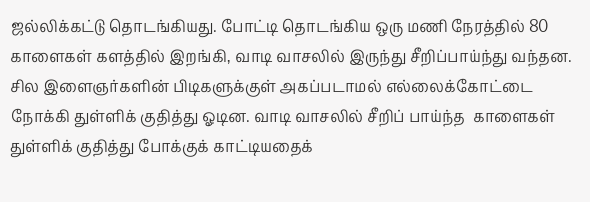ஜல்லிக்கட்டு தொடங்கியது. போட்டி தொடங்கிய ஒரு மணி நேரத்தில் 80 காளைகள் களத்தில் இறங்கி, வாடி வாசலில் இருந்து சீறிப்பாய்ந்து வந்தன. சில இளைஞர்களின் பிடிகளுக்குள் அகப்படாமல் எல்லைக்கோட்டை நோக்கி துள்ளிக் குதித்து ஓடின. வாடி வாசலில் சீறிப் பாய்ந்த  காளைகள் துள்ளிக் குதித்து போக்குக் காட்டியதைக்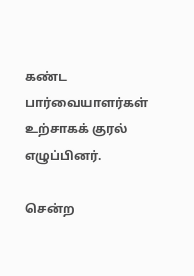கண்ட பார்வையாளர்கள் உற்சாகக் குரல் எழுப்பினர்.

சென்ற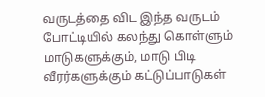வருடத்தை விட இந்த வருடம் போட்டியில் கலந்து கொள்ளும் மாடுகளுக்கும், மாடு பிடி வீரர்களுக்கும் கட்டுப்பாடுகள்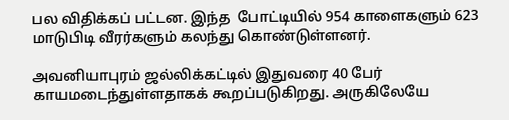பல விதிக்கப் பட்டன. இந்த  போட்டியில் 954 காளைகளும் 623 மாடுபிடி வீரர்களும் கலந்து கொண்டுள்ளனர்.

அவனியாபுரம் ஜல்லிக்கட்டில் இதுவரை 40 பேர் காயமடைந்துள்ளதாகக் கூறப்படுகிறது. அருகிலேயே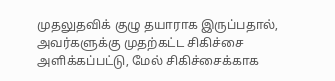முதலுதவிக் குழு தயாராக இருப்பதால், அவர்களுக்கு முதற்கட்ட சிகிச்சை அளிக்கப்பட்டு, மேல் சிகிச்சைக்காக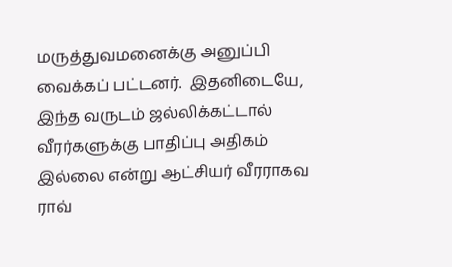மருத்துவமனைக்கு அனுப்பி வைக்கப் பட்டனர்.  இதனிடையே, இந்த வருடம் ஜல்லிக்கட்டால் வீரர்களுக்கு பாதிப்பு அதிகம் இல்லை என்று ஆட்சியர் வீரராகவ ராவ்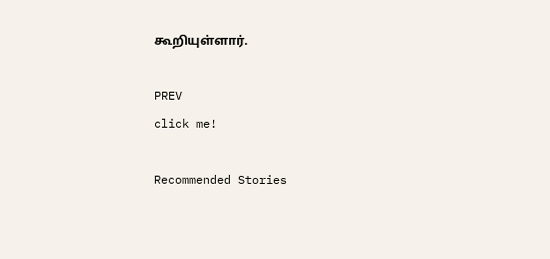கூறியுள்ளார்.

PREV
click me!

Recommended Stories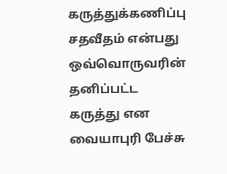கருத்துக்கணிப்பு சதவீதம் என்பது ஒவ்வொருவரின் தனிப்பட்ட கருத்து என வையாபுரி பேச்சு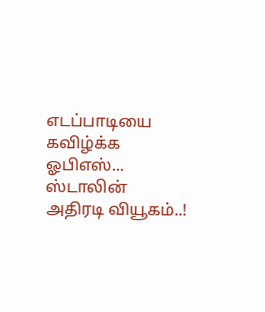எடப்பாடியை கவிழ்க்க ஓபிஎஸ்... ஸ்டாலின் அதிரடி வியூகம்..!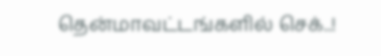தென்மாவட்டங்களில் செக்..!